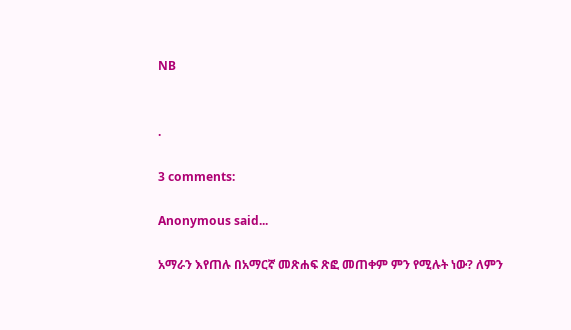NB


.

3 comments:

Anonymous said...

አማራን እየጠሉ በአማርኛ መጽሐፍ ጽፎ መጠቀም ምን የሚሉት ነው? ለምን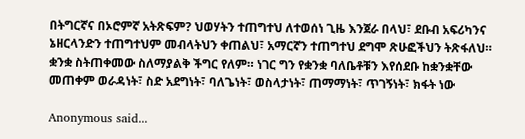በትግርኛና በኦሮምኛ አትጽፍም? ህወሃትን ተጠግተህ ለተወሰነ ጊዜ እንጀራ በላህ፣ ደቡብ አፍሪካንና ኔዘርላንድን ተጠግተህም መብላትህን ቀጠልህ፣ አማርኛን ተጠግተህ ደግሞ ጽሁፎችህን ትጽፋለህ። ቋንቋ ስትጠቀመው ስለማያልቅ ችግር የለም። ነገር ግን የቋንቋ ባለቤቶቹን እየሰደቡ ከቋንቋቸው መጠቀም ወራዳነት፣ ስድ አደግነት፣ ባለጌነት፣ ወስላታነት፣ ጠማማነት፣ ጥገኝነት፣ ክፋት ነው

Anonymous said...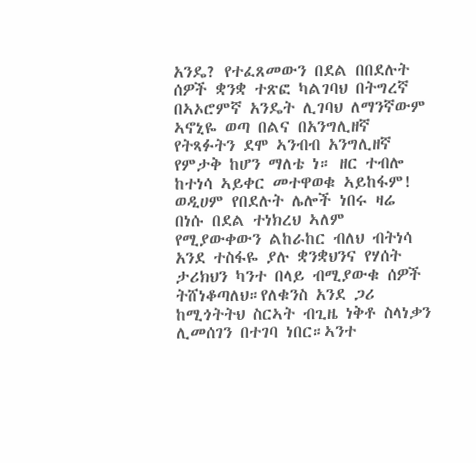አንዴ? የተፈጸመውን በደል በበደሉት ሰዎች ቋንቋ ተጽፎ ካልገባህ በትግረኛ በኣኦሮምኛ አንዴት ሊገባህ ለማንኛውም ኣኖኒዬ ወጣ በልና በአንግሊዘኛ የትጻፉትን ደሞ ኣንብብ አንግሊዘኛ የምታቅ ከሆን ማለቴ ነ። ዘር ተብሎ ከተነሳ ኣይቀር መተዋወቁ ኣይከፋም! ወዲሀም የበደሉት ሌሎች ነበሩ ዛሬ በነሱ በደል ተነክረህ ኣለም የሚያውቀውን ልከራከር ብለህ ብትነሳ አንደ ተስፋዬ ያሉ ቋንቋህንና የሃሰት ታሪክህን ካንተ በላይ ብሚያውቁ ሰዎች ትሸነቆጣለህ።የለቁንስ አንደ ጋሪ ከሚጎትትህ ስርኣት ብጊዜ ነቅቶ ስላነቃን ሊመሰገን በተገባ ነበር።ኣንተ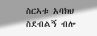ስርኣቱ አባክህ ስደብልኝ ብሎ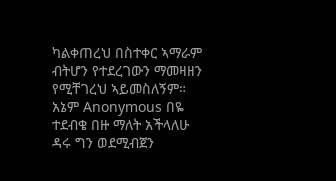ካልቀጠረህ በስተቀር ኣማራም ብትሆን የተደረገውን ማመዛዘን የሚቸገረህ ኣይመስለኝም። አኔም Anonymous በዬ ተደብቄ በዙ ማለት አችላለሁ ዳሩ ግን ወደሚብጀን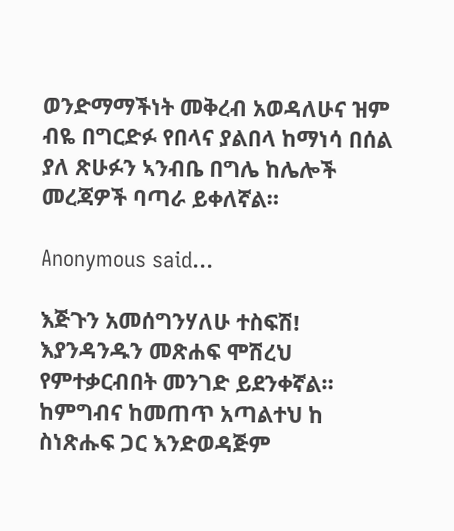ወንድማማችነት መቅረብ አወዳለሁና ዝም ብዬ በግርድፉ የበላና ያልበላ ከማነሳ በሰል ያለ ጽሁፉን ኣንብቤ በግሌ ከሌሎች መረጃዎች ባጣራ ይቀለኛል።

Anonymous said...

እጅጉን አመሰግንሃለሁ ተስፍሽ!
እያንዳንዱን መጽሐፍ ሞሽረህ የምተቃርብበት መንገድ ይደንቀኛል። ከምግብና ከመጠጥ አጣልተህ ከ ስነጽሑፍ ጋር እንድወዳጅም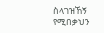ስላገዝኸኝ የሚበቃህን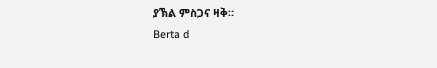ያኽል ምስጋና ዛቅ።
Berta d